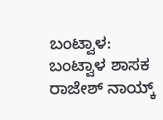ಬಂಟ್ವಾಳ: ಬಂಟ್ವಾಳ ‌ಶಾಸಕ‌ ರಾಜೇಶ್ ನಾಯ್ಕ್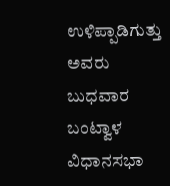ಉಳಿಪ್ಪಾಡಿಗುತ್ತು ಅವರು ಬುಧವಾರ ಬಂಟ್ವಾಳ ವಿಧಾನಸಭಾ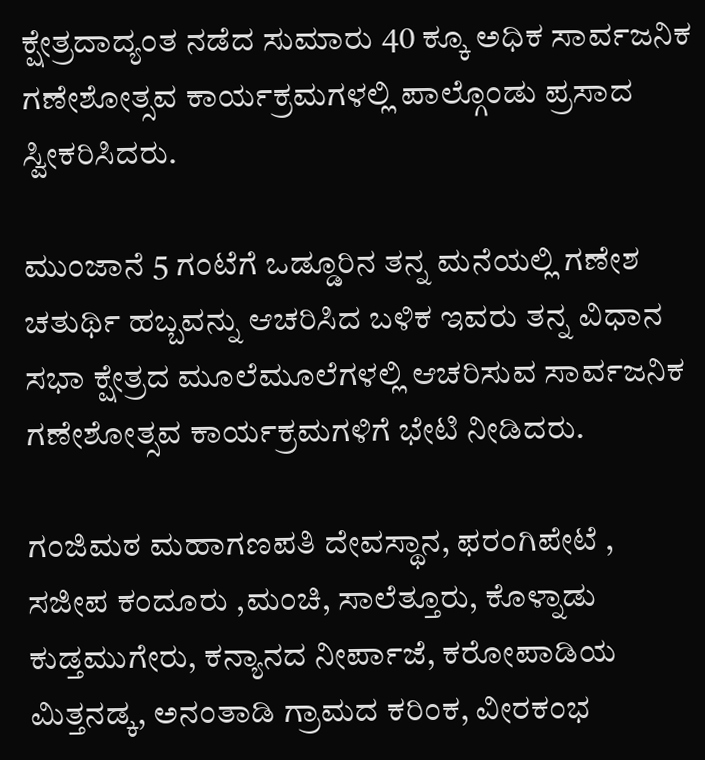ಕ್ಷೇತ್ರದಾದ್ಯಂತ ನಡೆದ ಸುಮಾರು 40 ಕ್ಕೂ ಅಧಿಕ ಸಾರ್ವಜನಿಕ ಗಣೇಶೋತ್ಸವ ಕಾರ್ಯಕ್ರಮಗಳಲ್ಲಿ ಪಾಲ್ಗೊಂಡು ಪ್ರಸಾದ ಸ್ವೀಕರಿಸಿದರು.

ಮುಂಜಾನೆ 5 ಗಂಟೆಗೆ ಒಡ್ಡೂರಿನ ತನ್ನ ಮನೆಯಲ್ಲಿ ಗಣೇಶ ಚತುರ್ಥಿ ಹಬ್ಬವನ್ನು ಆಚರಿಸಿದ ಬಳಿಕ ಇವರು ತನ್ನ ವಿಧಾನ ಸಭಾ ಕ್ಷೇತ್ರದ ಮೂಲೆಮೂಲೆಗಳಲ್ಲಿ ಆಚರಿಸುವ ಸಾರ್ವಜನಿಕ ಗಣೇಶೋತ್ಸವ ಕಾರ್ಯಕ್ರಮಗಳಿಗೆ ಭೇಟಿ ನೀಡಿದರು.

ಗಂಜಿಮಠ ಮಹಾಗಣಪತಿ ದೇವಸ್ಥಾನ, ಫರಂಗಿಪೇಟೆ , ಸಜೀಪ ಕಂದೂರು ,ಮಂಚಿ, ಸಾಲೆತ್ತೂರು, ಕೊಳ್ನಾಡು ಕುಡ್ತಮುಗೇರು, ಕನ್ಯಾನದ ನೀರ್ಪಾಜೆ, ಕರೋಪಾಡಿಯ ಮಿತ್ತನಡ್ಕ, ಅನಂತಾಡಿ ಗ್ರಾಮದ ಕರಿಂಕ, ವೀರಕಂಭ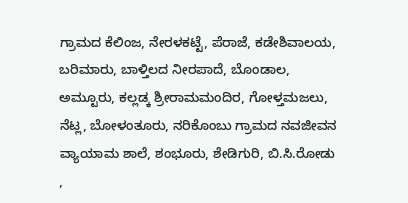ಗ್ರಾಮದ ಕೆಲಿಂಜ, ನೇರಳಕಟ್ಟೆ, ಪೆರಾಜೆ, ಕಡೇಶಿವಾಲಯ, ಬರಿಮಾರು, ಬಾಳ್ತಿಲದ ನೀರಪಾದೆ, ಬೊಂಡಾಲ, ಅಮ್ಟೂರು, ಕಲ್ಲಡ್ಕ ಶ್ರೀರಾಮ‌ಮಂದಿರ, ಗೋಳ್ತಮಜಲು, ನೆಟ್ಲ, ಬೋಳಂತೂರು, ನರಿಕೊಂಬು ಗ್ರಾಮದ ನವಜೀವನ ವ್ಯಾಯಾಮ ಶಾಲೆ, ಶಂಭೂರು, ಶೇಡಿಗುರಿ, ಬಿ.ಸಿ.ರೋಡು ,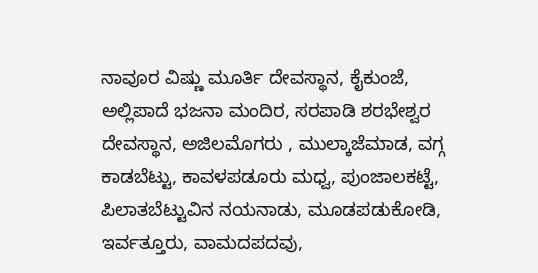ನಾವೂರ ವಿಷ್ಣು ಮೂರ್ತಿ ದೇವಸ್ಥಾನ, ಕೈಕುಂಜೆ, ಅಲ್ಲಿಪಾದೆ ಭಜನಾ ಮಂದಿರ, ಸರಪಾಡಿ ಶರಭೇಶ್ವರ ದೇವಸ್ಥಾನ, ಅಜಿಲಮೊಗರು , ಮುಲ್ಕಾಜೆಮಾಡ, ವಗ್ಗ ಕಾಡಬೆಟ್ಟು, ಕಾವಳಪಡೂರು ಮಧ್ವ, ಪುಂಜಾಲಕಟ್ಟೆ, ಪಿಲಾತಬೆಟ್ಟುವಿನ ನಯನಾಡು, ಮೂಡಪಡುಕೋಡಿ, ಇರ್ವತ್ತೂರು, ವಾಮದಪದವು,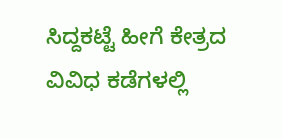ಸಿದ್ದಕಟ್ಟೆ ಹೀಗೆ ಕೇತ್ರದ ವಿವಿಧ ಕಡೆಗಳಲ್ಲಿ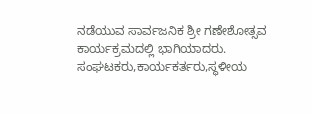ನಡೆಯುವ ಸಾರ್ವಜನಿಕ ಶ್ರೀ ಗಣೇಶೋತ್ಸವ ಕಾರ್ಯಕ್ರಮದಲ್ಲಿ ಭಾಗಿಯಾದರು.
ಸಂಘಟಕರು,ಕಾರ್ಯಕರ್ತರು,ಸ್ಥಳೀಯ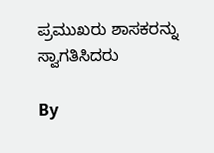ಪ್ರಮುಖರು ಶಾಸಕರನ್ನು ಸ್ವಾಗತಿಸಿದರು

By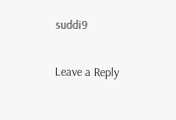suddi9

Leave a Reply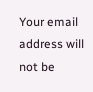Your email address will not be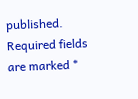published. Required fields are marked *